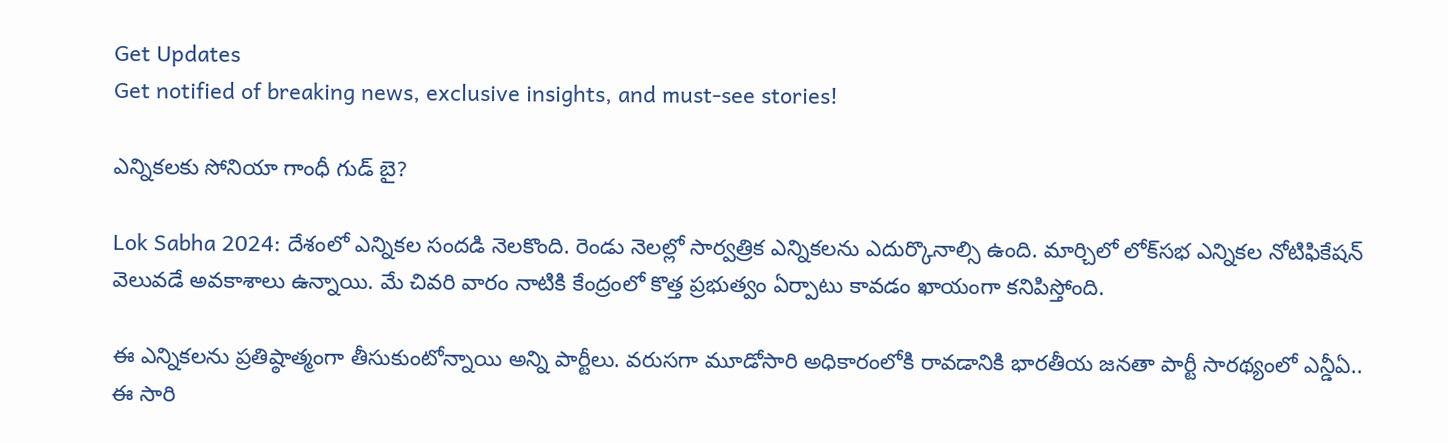Get Updates
Get notified of breaking news, exclusive insights, and must-see stories!

ఎన్నికలకు సోనియా గాంధీ గుడ్ బై?

Lok Sabha 2024: దేశంలో ఎన్నికల సందడి నెలకొంది. రెండు నెలల్లో సార్వత్రిక ఎన్నికలను ఎదుర్కొనాల్సి ఉంది. మార్చిలో లోక్‌సభ ఎన్నికల నోటిఫికేషన్ వెలువడే అవకాశాలు ఉన్నాయి. మే చివరి వారం నాటికి కేంద్రంలో కొత్త ప్రభుత్వం ఏర్పాటు కావడం ఖాయంగా కనిపిస్తోంది.

ఈ ఎన్నికలను ప్రతిష్ఠాత్మంగా తీసుకుంటోన్నాయి అన్ని పార్టీలు. వరుసగా మూడోసారి అధికారంలోకి రావడానికి భారతీయ జనతా పార్టీ సారథ్యంలో ఎన్డీఏ.. ఈ సారి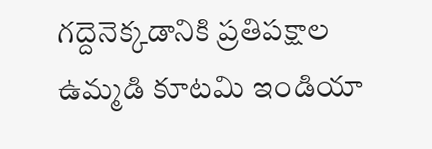గద్దెనెక్కడానికి ప్రతిపక్షాల ఉమ్మడి కూటమి ఇండియా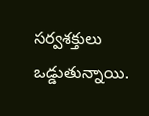సర్వశక్తులు ఒడ్డుతున్నాయి.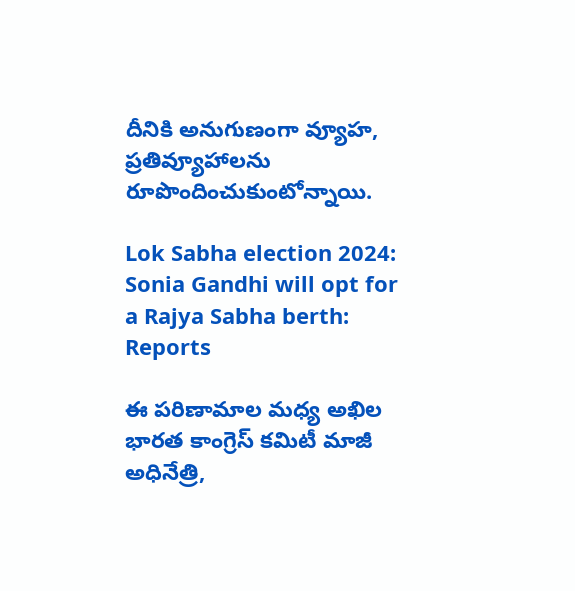దీనికి అనుగుణంగా వ్యూహ, ప్రతివ్యూహాలను రూపొందించుకుంటోన్నాయి.

Lok Sabha election 2024: Sonia Gandhi will opt for a Rajya Sabha berth: Reports

ఈ పరిణామాల మధ్య అఖిల భారత కాంగ్రెస్ కమిటీ మాజీ అధినేత్రి,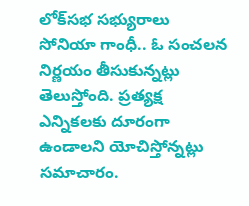లోక్‌సభ సభ్యురాలు సోనియా గాంధీ.. ఓ సంచలన నిర్ణయం తీసుకున్నట్లు తెలుస్తోంది. ప్రత్యక్ష ఎన్నికలకు దూరంగా ఉండాలని యోచిస్తోన్నట్లు సమాచారం.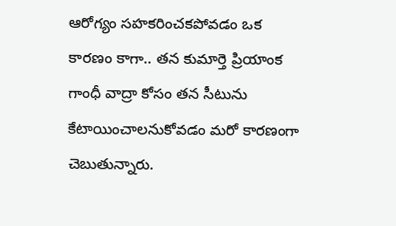ఆరోగ్యం సహకరించకపోవడం ఒక కారణం కాగా.. తన కుమార్తె ప్రియాంక గాంధీ వాద్రా కోసం తన సీటును కేటాయించాలనుకోవడం మరో కారణంగా చెబుతున్నారు.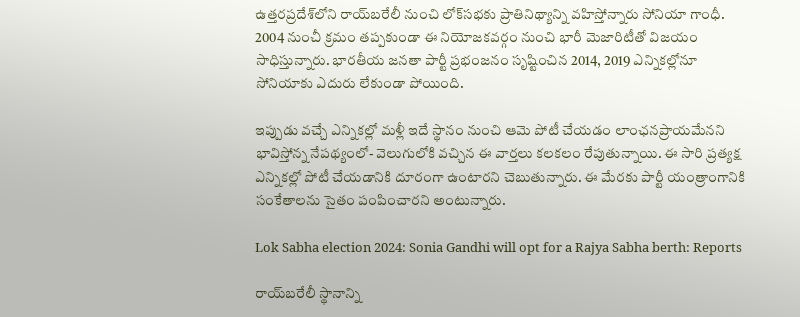ఉత్తరప్రదేశ్‌లోని రాయ్‌బరేలీ నుంచి లోక్‌సభకు ప్రాతినిథ్యాన్ని వహిస్తోన్నారు సోనియా గాంధీ. 2004 నుంచీ క్రమం తప్పకుండా ఈ నియోజకవర్గం నుంచి భారీ మెజారిటీతో విజయం సాధిస్తున్నారు. భారతీయ జనతా పార్టీ ప్రభంజనం సృష్టించిన 2014, 2019 ఎన్నికల్లోనూ సోనియాకు ఎదురు లేకుండా పోయింది.

ఇప్పుడు వచ్చే ఎన్నికల్లో మళ్లీ ఇదే స్థానం నుంచి ఆమె పోటీ చేయడం లాంఛనప్రాయమేనని భావిస్తోన్న నేపథ్యంలో- వెలుగులోకి వచ్చిన ఈ వార్తలు కలకలం రేపుతున్నాయి. ఈ సారి ప్రత్యక్ష ఎన్నికల్లో పోటీ చేయడానికి దూరంగా ఉంటారని చెబుతున్నారు. ఈ మేరకు పార్టీ యంత్రాంగానికి సంకేతాలను సైతం పంపించారని అంటున్నారు.

Lok Sabha election 2024: Sonia Gandhi will opt for a Rajya Sabha berth: Reports

రాయ్‌బరేలీ స్థానాన్ని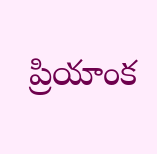ప్రియాంక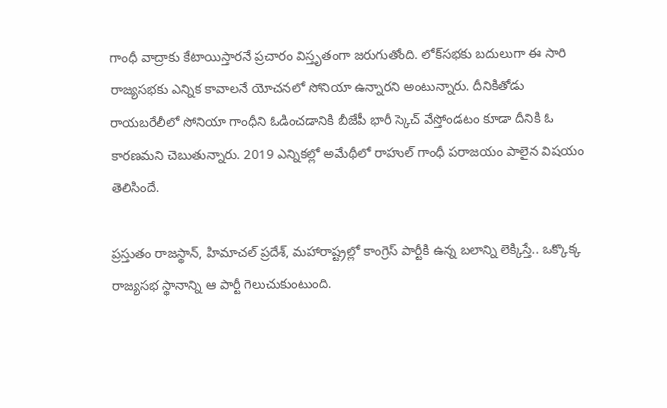గాంధీ వాద్రాకు కేటాయిస్తారనే ప్రచారం విస్తృతంగా జరుగుతోంది. లోక్‌సభకు బదులుగా ఈ సారి రాజ్యసభకు ఎన్నిక కావాలనే యోచనలో సోనియా ఉన్నారని అంటున్నారు. దీనికితోడు రాయబరేలీలో సోనియా గాంధీని ఓడించడానికి బీజేపీ భారీ స్కెచ్ వేస్తోండటం కూడా దీనికి ఓ కారణమని చెబుతున్నారు. 2019 ఎన్నికల్లో అమేథీలో రాహుల్ గాంధీ పరాజయం పాలైన విషయం తెలిసిందే.

ప్రస్తుతం రాజస్థాన్, హిమాచల్ ప్రదేశ్, మహారాష్ట్రల్లో కాంగ్రెస్ పార్టీకి ఉన్న బలాన్ని లెక్కిస్తే.. ఒక్కొక్క రాజ్యసభ స్థానాన్ని ఆ పార్టీ గెలుచుకుంటుంది.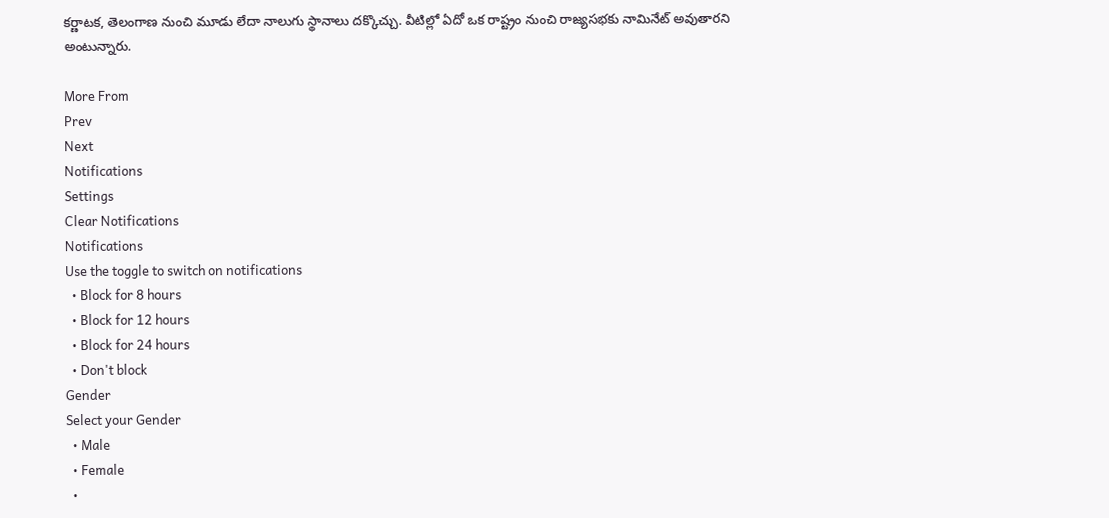కర్ణాటక, తెలంగాణ నుంచి మూడు లేదా నాలుగు స్థానాలు దక్కొచ్చు. వీటిల్లో ఏదో ఒక రాష్ట్రం నుంచి రాజ్యసభకు నామినేట్ అవుతారని అంటున్నారు.

More From
Prev
Next
Notifications
Settings
Clear Notifications
Notifications
Use the toggle to switch on notifications
  • Block for 8 hours
  • Block for 12 hours
  • Block for 24 hours
  • Don't block
Gender
Select your Gender
  • Male
  • Female
  •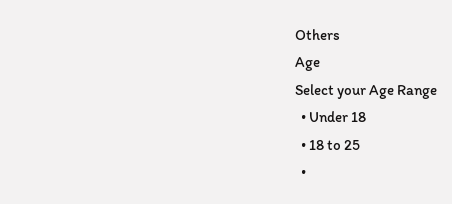Others
Age
Select your Age Range
  • Under 18
  • 18 to 25
  •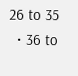26 to 35
  • 36 to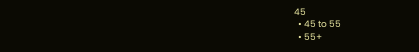45
  • 45 to 55
  • 55+